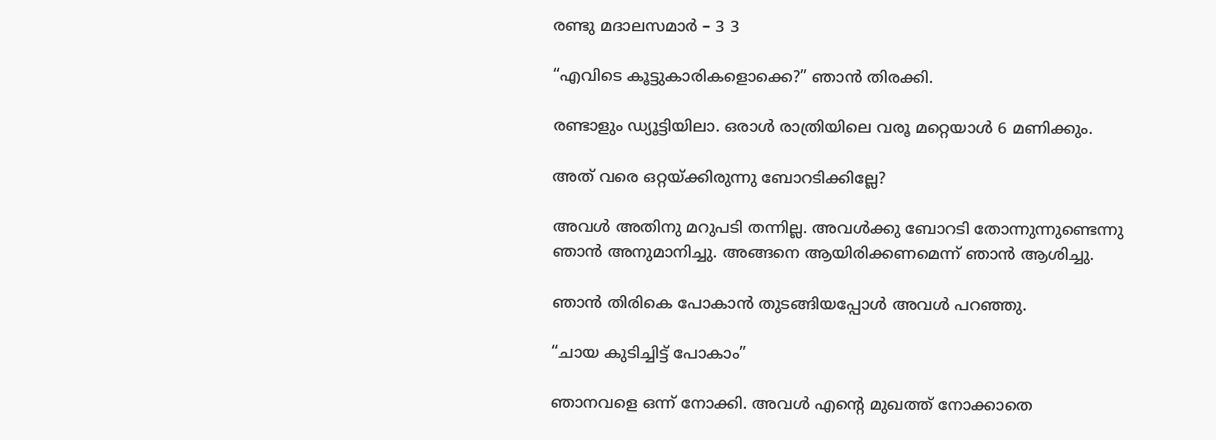രണ്ടു മദാലസമാർ – 3 3

“എവിടെ കൂട്ടുകാരികളൊക്കെ?” ഞാൻ തിരക്കി.

രണ്ടാളും ഡ്യൂട്ടിയിലാ. ഒരാൾ രാത്രിയിലെ വരൂ മറ്റെയാൾ 6 മണിക്കും.

അത് വരെ ഒറ്റയ്ക്കിരുന്നു ബോറടിക്കില്ലേ?

അവൾ അതിനു മറുപടി തന്നില്ല. അവൾക്കു ബോറടി തോന്നുന്നുണ്ടെന്നു ഞാൻ അനുമാനിച്ചു. അങ്ങനെ ആയിരിക്കണമെന്ന് ഞാൻ ആശിച്ചു.

ഞാൻ തിരികെ പോകാൻ തുടങ്ങിയപ്പോൾ അവൾ പറഞ്ഞു.

“ചായ കുടിച്ചിട്ട് പോകാം”

ഞാനവളെ ഒന്ന് നോക്കി. അവൾ എന്റെ മുഖത്ത് നോക്കാതെ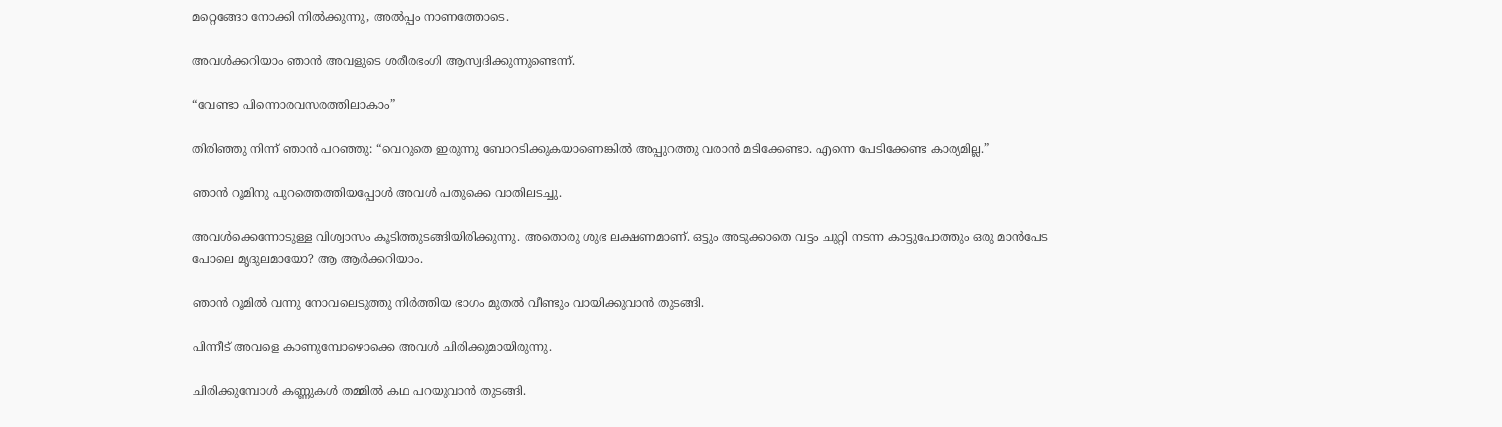മറ്റെങ്ങോ നോക്കി നിൽക്കുന്നു, അൽപ്പം നാണത്തോടെ.

അവൾക്കറിയാം ഞാൻ അവളുടെ ശരീരഭംഗി ആസ്വദിക്കുന്നുണ്ടെന്ന്.

“വേണ്ടാ പിന്നൊരവസരത്തിലാകാം”

തിരിഞ്ഞു നിന്ന് ഞാൻ പറഞ്ഞു: “വെറുതെ ഇരുന്നു ബോറടിക്കുകയാണെങ്കിൽ അപ്പുറത്തു വരാൻ മടിക്കേണ്ടാ. എന്നെ പേടിക്കേണ്ട കാര്യമില്ല.”

ഞാൻ റൂമിനു പുറത്തെത്തിയപ്പോൾ അവൾ പതുക്കെ വാതിലടച്ചു.

അവൾക്കെന്നോടുള്ള വിശ്വാസം കൂടിത്തുടങ്ങിയിരിക്കുന്നു. അതൊരു ശുഭ ലക്ഷണമാണ്. ഒട്ടും അടുക്കാതെ വട്ടം ചുറ്റി നടന്ന കാട്ടുപോത്തും ഒരു മാൻപേട പോലെ മൃദുലമായോ? ആ ആർക്കറിയാം.

ഞാൻ റൂമിൽ വന്നു നോവലെടുത്തു നിർത്തിയ ഭാഗം മുതൽ വീണ്ടും വായിക്കുവാൻ തുടങ്ങി.

പിന്നീട് അവളെ കാണുമ്പോഴൊക്കെ അവൾ ചിരിക്കുമായിരുന്നു.

ചിരിക്കുമ്പോൾ കണ്ണുകൾ തമ്മിൽ കഥ പറയുവാൻ തുടങ്ങി.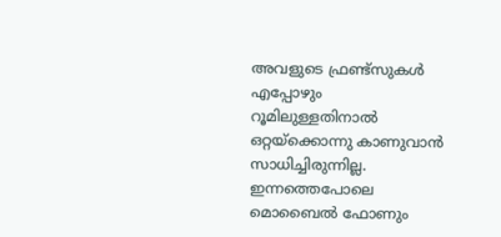അവളുടെ ഫ്രണ്ട്സുകൾ എപ്പോഴും റൂമിലുള്ളതിനാൽ ഒറ്റയ്ക്കൊന്നു കാണുവാൻ സാധിച്ചിരുന്നില്ല. ഇന്നത്തെപോലെ മൊബൈൽ ഫോണും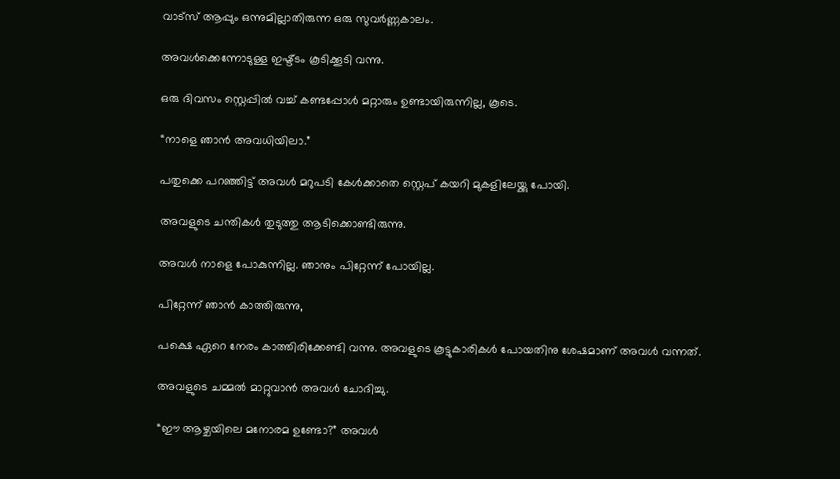വാട്സ് ആപ്പും ഒന്നുമില്ലാതിരുന്ന ഒരു സുവർണ്ണകാലം.

അവൾക്കെന്നോടുള്ള ഇഷ്ട്ടം കൂടിക്കൂടി വന്നു.

ഒരു ദിവസം സ്റ്റെപ്പിൽ വച്ച് കണ്ടപ്പോൾ മറ്റാരും ഉണ്ടായിരുന്നില്ല, കൂടെ.

“നാളെ ഞാൻ അവധിയിലാ.”

പതുക്കെ പറഞ്ഞിട്ട് അവൾ മറുപടി കേൾക്കാതെ സ്റ്റെപ് കയറി മുകളിലേയ്ക്കു പോയി.

അവളുടെ ചന്തികൾ തുടുത്തു ആടിക്കൊണ്ടിരുന്നു.

അവൾ നാളെ പോകുന്നില്ല. ഞാനും പിറ്റേന്ന് പോയില്ല.

പിറ്റേന്ന് ഞാൻ കാത്തിരുന്നു,

പക്ഷെ ഏറെ നേരം കാത്തിരിക്കേണ്ടി വന്നു. അവളുടെ കൂട്ടുകാരികൾ പോയതിനു ശേഷമാണ് അവൾ വന്നത്.

അവളുടെ ചമ്മൽ മാറ്റുവാൻ അവൾ ചോദിച്ചു.

“ഈ ആഴ്ചയിലെ മനോരമ ഉണ്ടോ?” അവൾ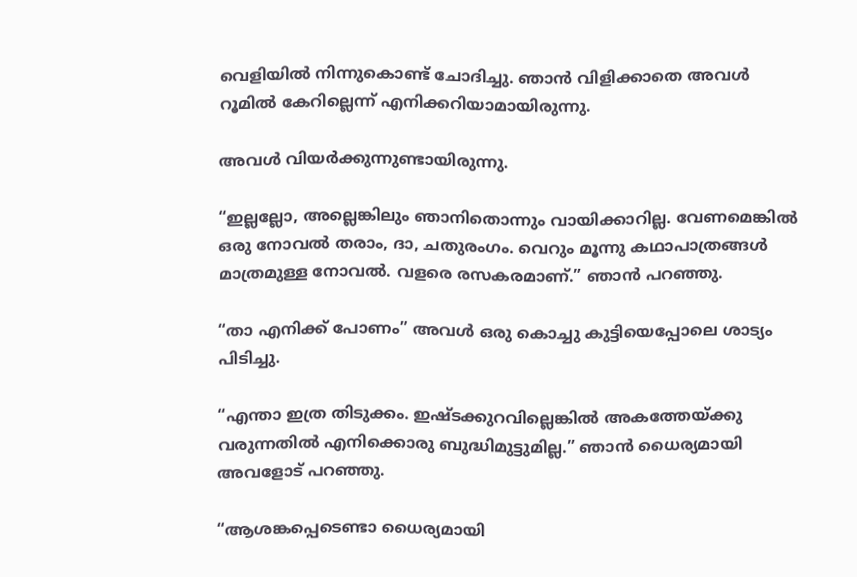വെളിയിൽ നിന്നുകൊണ്ട് ചോദിച്ചു. ഞാൻ വിളിക്കാതെ അവൾ റൂമിൽ കേറില്ലെന്ന് എനിക്കറിയാമായിരുന്നു.

അവൾ വിയർക്കുന്നുണ്ടായിരുന്നു.

“ഇല്ലല്ലോ, അല്ലെങ്കിലും ഞാനിതൊന്നും വായിക്കാറില്ല. വേണമെങ്കിൽ ഒരു നോവൽ തരാം, ദാ, ചതുരംഗം. വെറും മൂന്നു കഥാപാത്രങ്ങൾ മാത്രമുള്ള നോവൽ. വളരെ രസകരമാണ്.” ഞാൻ പറഞ്ഞു.

“താ എനിക്ക് പോണം” അവൾ ഒരു കൊച്ചു കുട്ടിയെപ്പോലെ ശാട്യം പിടിച്ചു.

“എന്താ ഇത്ര തിടുക്കം. ഇഷ്ടക്കുറവില്ലെങ്കിൽ അകത്തേയ്ക്കു വരുന്നതിൽ എനിക്കൊരു ബുദ്ധിമുട്ടുമില്ല.” ഞാൻ ധൈര്യമായി അവളോട് പറഞ്ഞു.

“ആശങ്കപ്പെടെണ്ടാ ധൈര്യമായി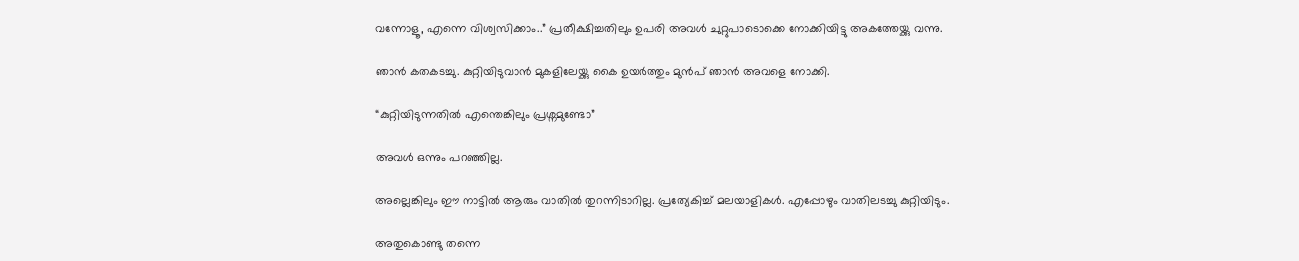വന്നോളൂ, എന്നെ വിശ്വസിക്കാം..” പ്രതീക്ഷിച്ചതിലും ഉപരി അവൾ ചുറ്റുപാടൊക്കെ നോക്കിയിട്ടു അകത്തേയ്ക്കു വന്നു.

ഞാൻ കതകടച്ചു. കുറ്റിയിടുവാൻ മുകളിലേയ്ക്കു കൈ ഉയർത്തും മുൻപ് ഞാൻ അവളെ നോക്കി.

“കുറ്റിയിടുന്നതിൽ എന്തെങ്കിലും പ്രശ്നമുണ്ടോ”

അവൾ ഒന്നും പറഞ്ഞില്ല.

അല്ലെങ്കിലും ഈ നാട്ടിൽ ആരും വാതിൽ തുറന്നിടാറില്ല. പ്രത്യേകിച്ച് മലയാളികൾ. എപ്പോഴും വാതിലടച്ചു കുറ്റിയിടും.

അതുകൊണ്ടു തന്നെ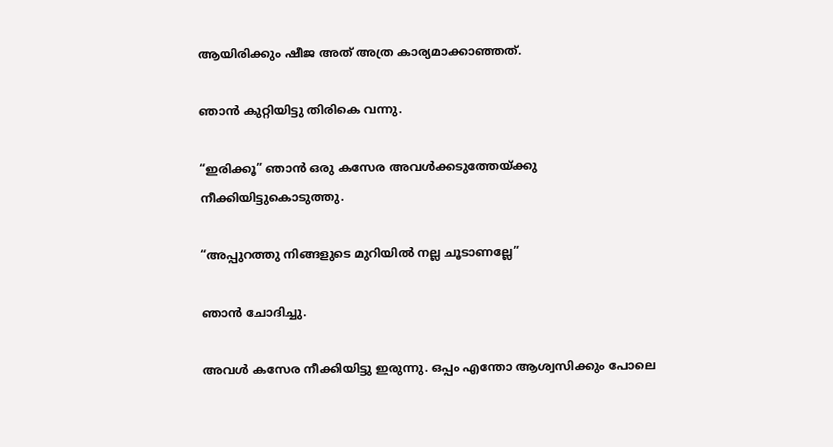ആയിരിക്കും ഷീജ അത് അത്ര കാര്യമാക്കാഞ്ഞത്.

ഞാൻ കുറ്റിയിട്ടു തിരികെ വന്നു.

“ഇരിക്കൂ” ഞാൻ ഒരു കസേര അവൾക്കടുത്തേയ്ക്കു നീക്കിയിട്ടുകൊടുത്തു.

“അപ്പുറത്തു നിങ്ങളുടെ മുറിയിൽ നല്ല ചൂടാണല്ലേ”

ഞാൻ ചോദിച്ചു.

അവൾ കസേര നീക്കിയിട്ടു ഇരുന്നു. ഒപ്പം എന്തോ ആശ്വസിക്കും പോലെ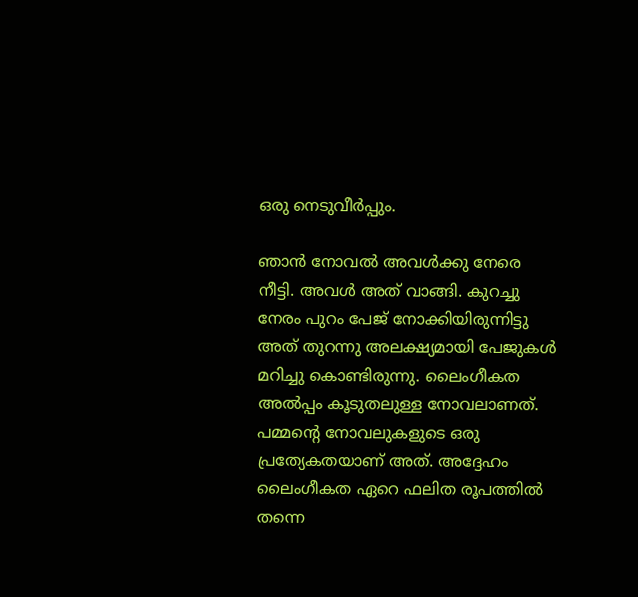ഒരു നെടുവീർപ്പും.

ഞാൻ നോവൽ അവൾക്കു നേരെ നീട്ടി. അവൾ അത് വാങ്ങി. കുറച്ചു നേരം പുറം പേജ് നോക്കിയിരുന്നിട്ടു അത് തുറന്നു അലക്ഷ്യമായി പേജുകൾ മറിച്ചു കൊണ്ടിരുന്നു. ലൈംഗീകത അൽപ്പം കൂടുതലുള്ള നോവലാണത്. പമ്മന്റെ നോവലുകളുടെ ഒരു പ്രത്യേകതയാണ് അത്. അദ്ദേഹം ലൈംഗീകത ഏറെ ഫലിത രൂപത്തിൽ തന്നെ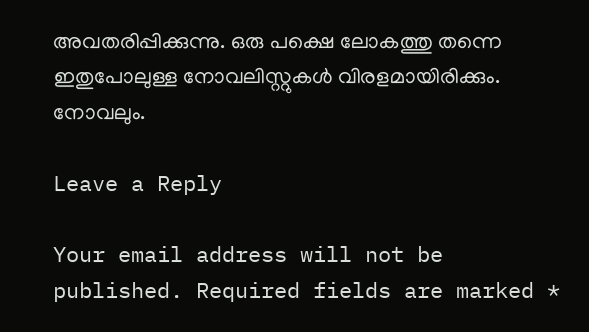അവതരിപ്പിക്കുന്നു. ഒരു പക്ഷെ ലോകത്തു തന്നെ ഇതുപോലുള്ള നോവലിസ്റ്റുകൾ വിരളമായിരിക്കും. നോവലും.

Leave a Reply

Your email address will not be published. Required fields are marked *